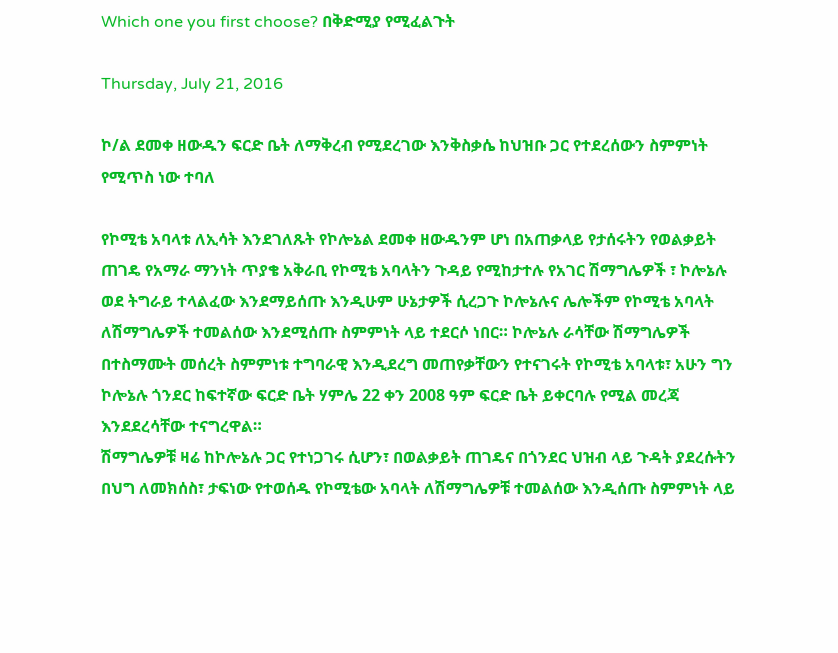Which one you first choose? በቅድሚያ የሚፈልጉት

Thursday, July 21, 2016

ኮ/ል ደመቀ ዘውዱን ፍርድ ቤት ለማቅረብ የሚደረገው እንቅስቃሴ ከህዝቡ ጋር የተደረሰውን ስምምነት የሚጥስ ነው ተባለ

የኮሚቴ አባላቱ ለኢሳት እንደገለጹት የኮሎኔል ደመቀ ዘውዱንም ሆነ በአጠቃላይ የታሰሩትን የወልቃይት ጠገዴ የአማራ ማንነት ጥያቄ አቅራቢ የኮሚቴ አባላትን ጉዳይ የሚከታተሉ የአገር ሽማግሌዎች ፣ ኮሎኔሉ ወደ ትግራይ ተላልፈው እንደማይሰጡ እንዲሁም ሁኔታዎች ሲረጋጉ ኮሎኔሉና ሌሎችም የኮሚቴ አባላት ለሽማግሌዎች ተመልሰው እንደሚሰጡ ስምምነት ላይ ተደርሶ ነበር። ኮሎኔሉ ራሳቸው ሽማግሌዎች በተስማሙት መሰረት ስምምነቱ ተግባራዊ እንዲደረግ መጠየቃቸውን የተናገሩት የኮሚቴ አባላቱ፣ አሁን ግን ኮሎኔሉ ጎንደር ከፍተኛው ፍርድ ቤት ሃምሌ 22 ቀን 2008 ዓም ፍርድ ቤት ይቀርባሉ የሚል መረጃ እንደደረሳቸው ተናግረዋል።
ሽማግሌዎቹ ዛሬ ከኮሎኔሉ ጋር የተነጋገሩ ሲሆን፣ በወልቃይት ጠገዴና በጎንደር ህዝብ ላይ ጉዳት ያደረሱትን በህግ ለመክሰስ፣ ታፍነው የተወሰዱ የኮሚቴው አባላት ለሽማግሌዎቹ ተመልሰው እንዲሰጡ ስምምነት ላይ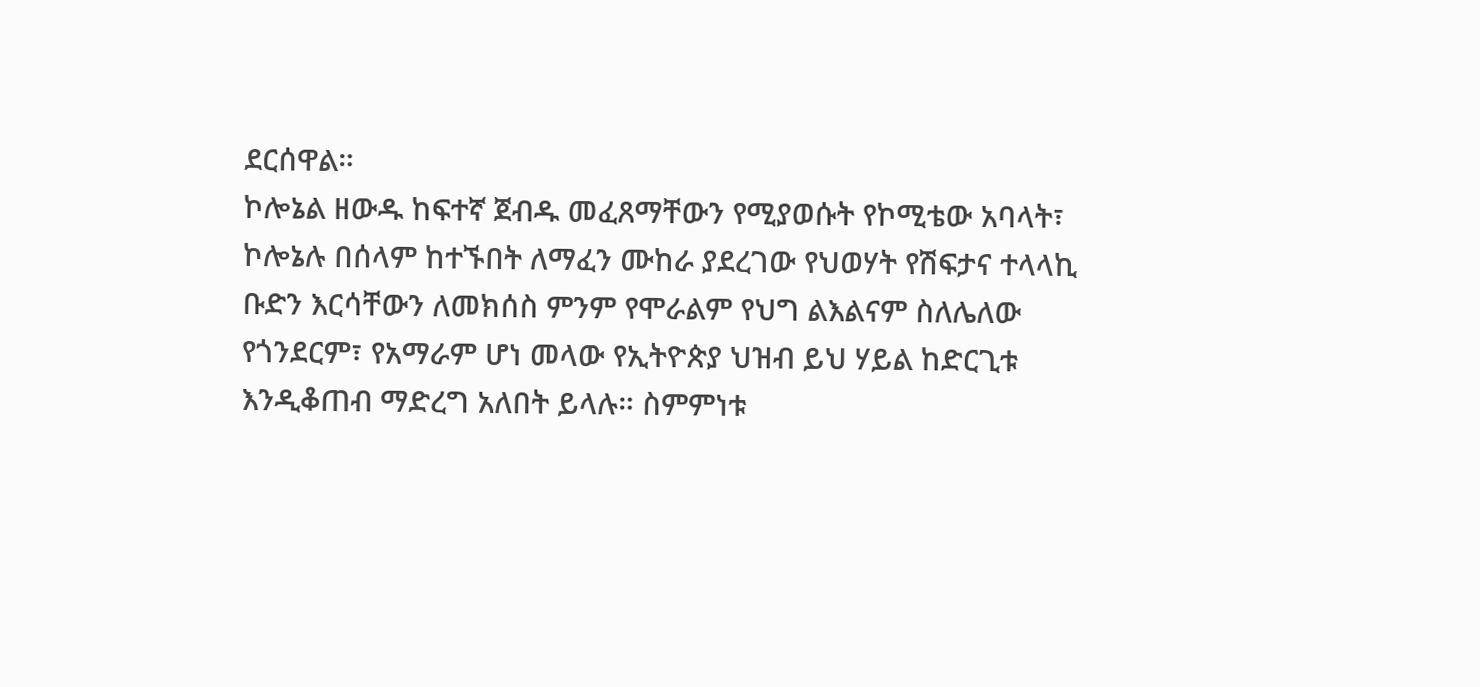ደርሰዋል።
ኮሎኔል ዘውዱ ከፍተኛ ጀብዱ መፈጸማቸውን የሚያወሱት የኮሚቴው አባላት፣ ኮሎኔሉ በሰላም ከተኙበት ለማፈን ሙከራ ያደረገው የህወሃት የሽፍታና ተላላኪ ቡድን እርሳቸውን ለመክሰስ ምንም የሞራልም የህግ ልእልናም ስለሌለው የጎንደርም፣ የአማራም ሆነ መላው የኢትዮጵያ ህዝብ ይህ ሃይል ከድርጊቱ እንዲቆጠብ ማድረግ አለበት ይላሉ። ስምምነቱ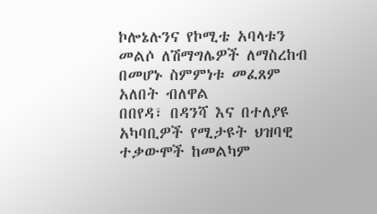ኮሎኔሉንና የኮሚቴ አባላቱን መልሶ ለሽማግሌዎች ለማስረከብ በመሆኑ ስምምነቱ መፈጸም አለበት ብለዋል
በበየዳ፣ በዳንሻ እና በተለያዩ አካባቢዎች የሚታዩት ህዝባዊ ተቃውሞች ከመልካም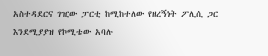አስተዳደርና ገዢው ፓርቲ ከሚከተለው የዘረኝነት ፖሊሲ ጋር እንደሚያያዝ የኮሚቴው አባሉ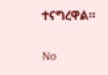ተናግረዋል።

No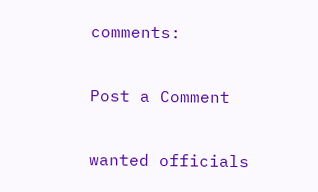comments:

Post a Comment

wanted officials